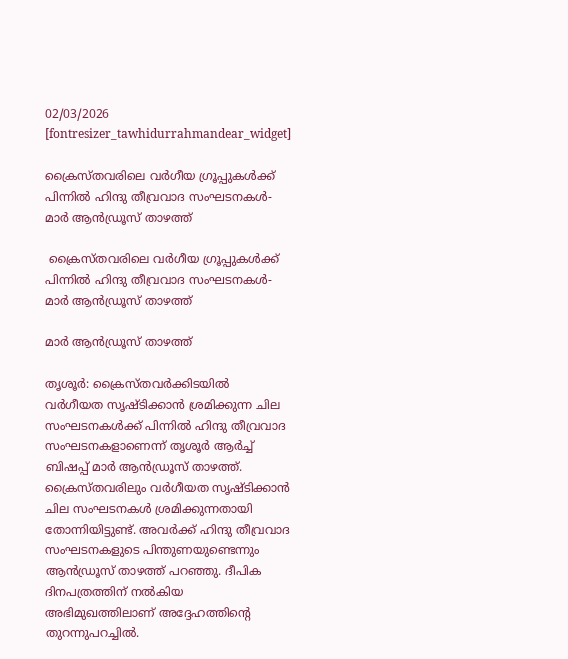02/03/2026
[fontresizer_tawhidurrahmandear_widget]

ക്രൈസ്തവരിലെ വർഗീയ ഗ്രൂപ്പുകൾക്ക് പിന്നിൽ ഹിന്ദു തീവ്രവാദ സംഘടനകൾ-മാർ ആൻഡ്രൂസ് താഴത്ത്

 ക്രൈസ്തവരിലെ വർഗീയ ഗ്രൂപ്പുകൾക്ക് പിന്നിൽ ഹിന്ദു തീവ്രവാദ സംഘടനകൾ-മാർ ആൻഡ്രൂസ് താഴത്ത്

മാര്‍ ആന്‍ഡ്രൂസ് താഴത്ത്

തൃശൂർ: ക്രൈസ്തവർക്കിടയിൽ വർഗീയത സൃഷ്ടിക്കാൻ ശ്രമിക്കുന്ന ചില സംഘടനകൾക്ക് പിന്നിൽ ഹിന്ദു തീവ്രവാദ സംഘടനകളാണെന്ന് തൃശൂർ ആർച്ച് ബിഷപ്പ് മാർ ആൻഡ്രൂസ് താഴത്ത്. ക്രൈസ്തവരിലും വർഗീയത സൃഷ്ടിക്കാൻ ചില സംഘടനകൾ ശ്രമിക്കുന്നതായി തോന്നിയിട്ടുണ്ട്. അവർക്ക് ഹിന്ദു തീവ്രവാദ സംഘടനകളുടെ പിന്തുണയുണ്ടെന്നും ആൻഡ്രൂസ് താഴത്ത് പറഞ്ഞു. ദീപിക ദിനപത്രത്തിന് നൽകിയ അഭിമുഖത്തിലാണ് അദ്ദേഹത്തിന്റെ തുറന്നുപറച്ചിൽ.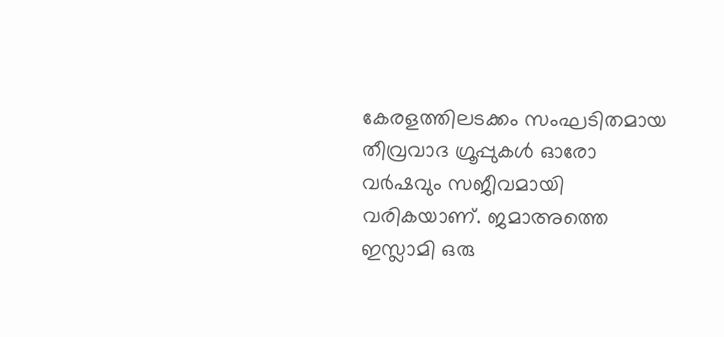കേരളത്തിലടക്കം സംഘടിതമായ തീവ്രവാദ ഗ്രൂപ്പുകൾ ഓരോ വർഷവും സജീവമായി വരികയാണ്. ജമാഅത്തെ ഇസ്ലാമി ഒരു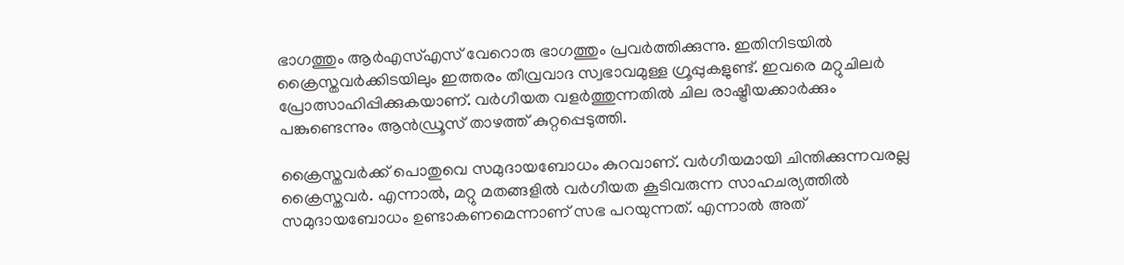ഭാഗത്തും ആർഎസ്എസ് വേറൊരു ഭാഗത്തും പ്രവർത്തിക്കുന്നു. ഇതിനിടയിൽ ക്രൈസ്തവർക്കിടയിലും ഇത്തരം തീവ്രവാദ സ്വഭാവമുള്ള ഗ്രൂപ്പുകളുണ്ട്. ഇവരെ മറ്റുചിലർ പ്രോത്സാഹിപ്പിക്കുകയാണ്. വർഗീയത വളർത്തുന്നതിൽ ചില രാഷ്ട്രീയക്കാർക്കും പങ്കുണ്ടെന്നും ആൻഡ്രൂസ് താഴത്ത് കുറ്റപ്പെടുത്തി.

ക്രൈസ്തവർക്ക് പൊതുവെ സമുദായബോധം കുറവാണ്. വർഗീയമായി ചിന്തിക്കുന്നവരല്ല ക്രൈസ്തവർ. എന്നാൽ, മറ്റു മതങ്ങളിൽ വർഗീയത കൂടിവരുന്ന സാഹചര്യത്തിൽ സമുദായബോധം ഉണ്ടാകണമെന്നാണ് സഭ പറയുന്നത്. എന്നാൽ അത്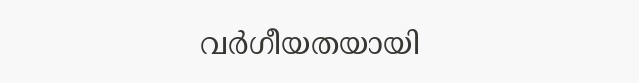വർഗീയതയായി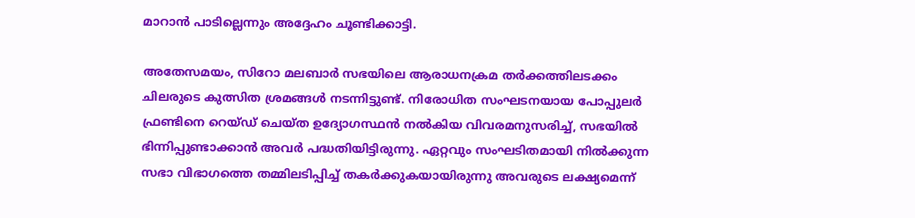മാറാൻ പാടില്ലെന്നും അദ്ദേഹം ചൂണ്ടിക്കാട്ടി.

അതേസമയം, സിറോ മലബാർ സഭയിലെ ആരാധനക്രമ തർക്കത്തിലടക്കം ചിലരുടെ കുത്സിത ശ്രമങ്ങൾ നടന്നിട്ടുണ്ട്. നിരോധിത സംഘടനയായ പോപ്പുലർ ഫ്രണ്ടിനെ റെയ്ഡ് ചെയ്ത ഉദ്യോഗസ്ഥൻ നൽകിയ വിവരമനുസരിച്ച്, സഭയിൽ ഭിന്നിപ്പുണ്ടാക്കാൻ അവർ പദ്ധതിയിട്ടിരുന്നു. ഏറ്റവും സംഘടിതമായി നിൽക്കുന്ന സഭാ വിഭാഗത്തെ തമ്മിലടിപ്പിച്ച് തകർക്കുകയായിരുന്നു അവരുടെ ലക്ഷ്യമെന്ന്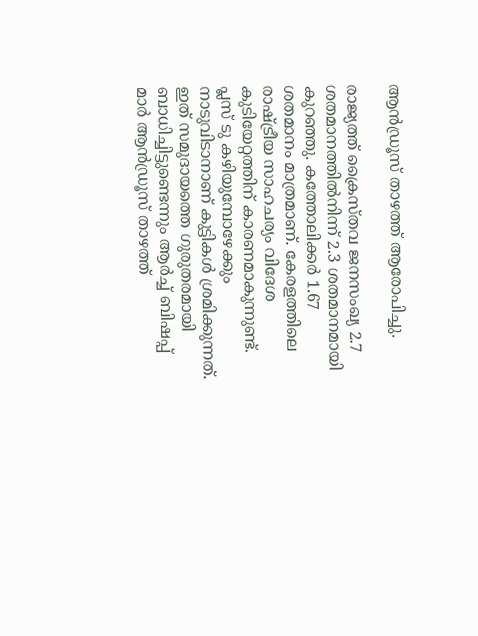ആൻഡ്രൂസ് താഴത്ത് ആരോപിച്ചു.

രാജ്യത്ത് ക്രൈസ്തവ ജനസംഖ്യ 2.7 ശതമാനത്തിൽനിന്ന് 2.3 ശതമാനമായി കുറഞ്ഞു. കത്തോലിക്കർ 1.67 ശതമാനം മാത്രമാണ്. കേരളത്തിലെ രാഷ്ട്രീയ സാഹചര്യം വിദേശ കുടിയേറ്റത്തിന് കാരണമാകുന്നുണ്ട്. പ്ലസ് ടു കഴിയുമ്പോഴേക്കും നാടുവിടാനാണ് കുട്ടികൾ ശ്രമിക്കുന്നത്. ഇത് സമുദായത്തെ ഗുരുതരമായി ബാധിച്ചിട്ടുണ്ടെന്നും ആർച്ച് ബിഷപ്പ് മാർ ആൻഡ്രൂസ് താഴത്ത്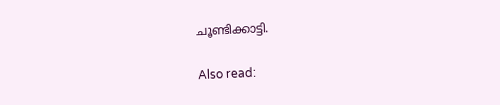ചൂണ്ടിക്കാട്ടി.

Also read: